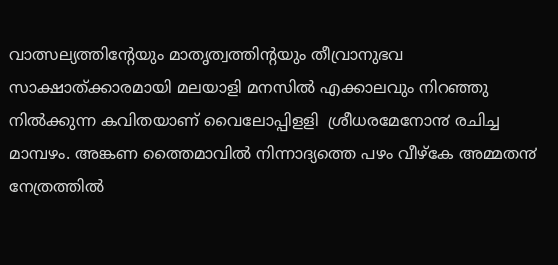വാത്സല്യത്തിന്റേയും മാതൃത്വത്തിന്റയും തീവ്രാനുഭവ സാക്ഷാത്ക്കാരമായി മലയാളി മനസിൽ എക്കാലവും നിറഞ്ഞു നിൽക്കുന്ന കവിതയാണ് വൈലോപ്പിളളി  ശ്രീധരമേനോ൯ രചിച്ച മാമ്പഴം. അങ്കണ ത്തൈമാവിൽ നിന്നാദ്യത്തെ പഴം വീഴ്കേ അമ്മത൯ നേത്രത്തിൽ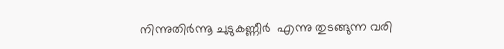നിന്നുതിർന്നൂ ചുടുകണ്ണീർ  എന്നു തുടങ്ങുന്ന വരി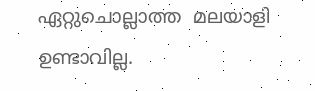ഏറ്റുചൊല്ലാത്ത  മലയാളി ഉണ്ടാവില്ല.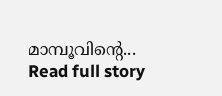മാമ്പൂവിന്റെ...
Read full story